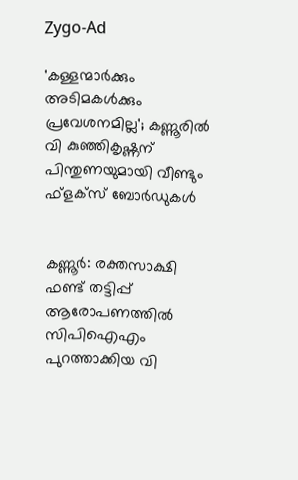Zygo-Ad

'കള്ളന്മാര്‍ക്കും അടിമകള്‍ക്കും പ്രവേശനമില്ല'; കണ്ണൂരില്‍ വി കുഞ്ഞികൃഷ്ണന് പിന്തുണയുമായി വീണ്ടും ഫ്‌ളക്‌സ് ബോര്‍ഡുകള്‍


കണ്ണൂര്‍: രക്തസാക്ഷി ഫണ്ട് തട്ടിപ്പ് ആരോപണത്തില്‍ സിപിഐഎം പുറത്താക്കിയ വി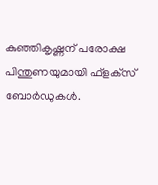കുഞ്ഞികൃഷ്ണന് പരോക്ഷ പിന്തുണയുമായി ഫ്‌ളക്‌സ് ബോര്‍ഡുകള്‍.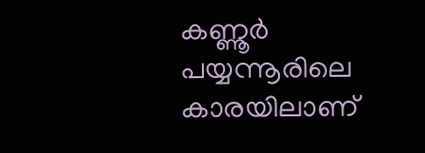കണ്ണൂര്‍ പയ്യന്നൂരിലെ കാരയിലാണ്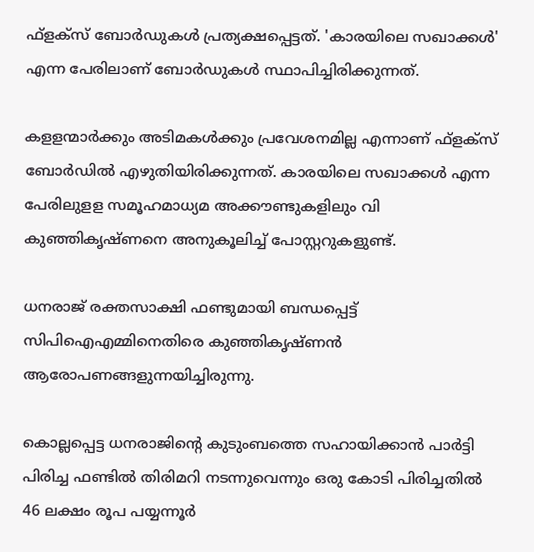ഫ്‌ളക്‌സ് ബോര്‍ഡുകള്‍ പ്രത്യക്ഷപ്പെട്ടത്. 'കാരയിലെ സഖാക്കള്‍' എന്ന പേരിലാണ് ബോര്‍ഡുകള്‍ സ്ഥാപിച്ചിരിക്കുന്നത്.

കളളന്മാര്‍ക്കും അടിമകള്‍ക്കും പ്രവേശനമില്ല എന്നാണ് ഫ്‌ളക്‌സ് ബോര്‍ഡില്‍ എഴുതിയിരിക്കുന്നത്. കാരയിലെ സഖാക്കള്‍ എന്ന പേരിലുളള സമൂഹമാധ്യമ അക്കൗണ്ടുകളിലും വി കുഞ്ഞികൃഷ്ണനെ അനുകൂലിച്ച്‌ പോസ്റ്ററുകളുണ്ട്.

ധനരാജ് രക്തസാക്ഷി ഫണ്ടുമായി ബന്ധപ്പെട്ട് സിപിഐഎമ്മിനെതിരെ കുഞ്ഞികൃഷ്ണൻ ആരോപണങ്ങളുന്നയിച്ചിരുന്നു.

കൊല്ലപ്പെട്ട ധനരാജിന്റെ കുടുംബത്തെ സഹായിക്കാൻ പാർട്ടി പിരിച്ച ഫണ്ടില്‍ തിരിമറി നടന്നുവെന്നും ഒരു കോടി പിരിച്ചതില്‍ 46 ലക്ഷം രൂപ പയ്യന്നൂർ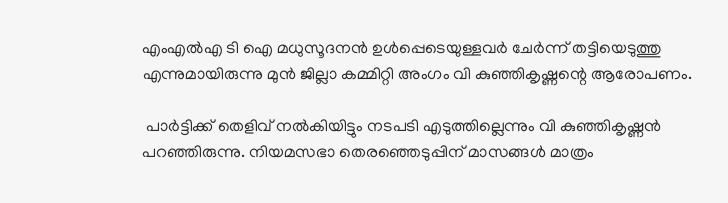എംഎല്‍എ ടി ഐ മധുസൂദനൻ ഉള്‍പ്പെടെയുള്ളവർ ചേർന്ന് തട്ടിയെടുത്തു എന്നുമായിരുന്നു മുൻ ജില്ലാ കമ്മിറ്റി അംഗം വി കുഞ്ഞികൃഷ്ണന്റെ ആരോപണം.

 പാർട്ടിക്ക് തെളിവ് നല്‍കിയിട്ടും നടപടി എടുത്തില്ലെന്നും വി കുഞ്ഞികൃഷ്ണൻ പറഞ്ഞിരുന്നു. നിയമസഭാ തെരഞ്ഞെടുപ്പിന് മാസങ്ങള്‍ മാത്രം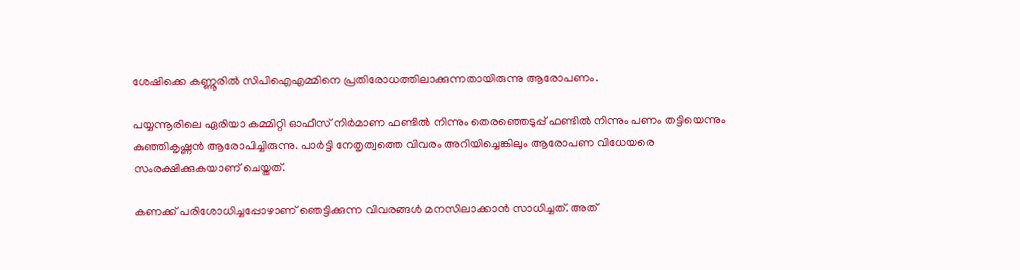ശേഷിക്കെ കണ്ണൂരില്‍ സിപിഐഎമ്മിനെ പ്രതിരോധത്തിലാക്കുന്നതായിരുന്നു ആരോപണം.

പയ്യന്നൂരിലെ ഏരിയാ കമ്മിറ്റി ഓഫീസ് നിർമാണ ഫണ്ടില്‍ നിന്നും തെരഞ്ഞെടുപ്പ് ഫണ്ടില്‍ നിന്നും പണം തട്ടിയെന്നും കുഞ്ഞികൃഷ്ണൻ ആരോപിച്ചിരുന്നു. പാർട്ടി നേതൃത്വത്തെ വിവരം അറിയിച്ചെങ്കിലും ആരോപണ വിധേയരെ സംരക്ഷിക്കുകയാണ് ചെയ്തത്.

കണക്ക് പരിശോധിച്ചപ്പോഴാണ് ഞെട്ടിക്കുന്ന വിവരങ്ങള്‍ മനസിലാക്കാൻ സാധിച്ചത്. അത്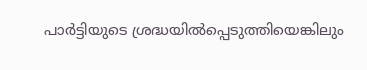പാർട്ടിയുടെ ശ്രദ്ധയില്‍പ്പെടുത്തിയെങ്കിലും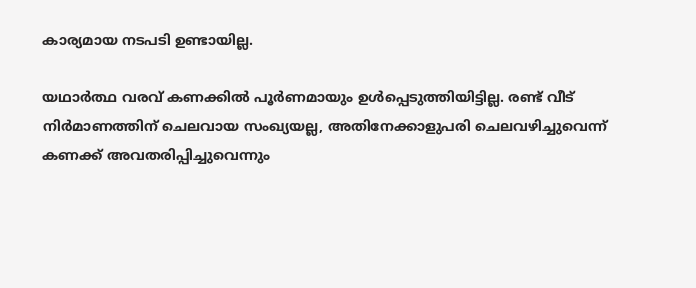കാര്യമായ നടപടി ഉണ്ടായില്ല.

യഥാർത്ഥ വരവ് കണക്കില്‍ പൂർണമായും ഉള്‍പ്പെടുത്തിയിട്ടില്ല. രണ്ട് വീട് നിർമാണത്തിന് ചെലവായ സംഖ്യയല്ല, അതിനേക്കാളുപരി ചെലവഴിച്ചുവെന്ന് കണക്ക് അവതരിപ്പിച്ചുവെന്നും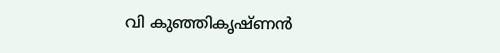വി കുഞ്ഞികൃഷ്ണൻ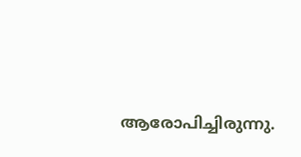ആരോപിച്ചിരുന്നു.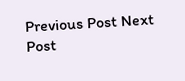Previous Post Next Post